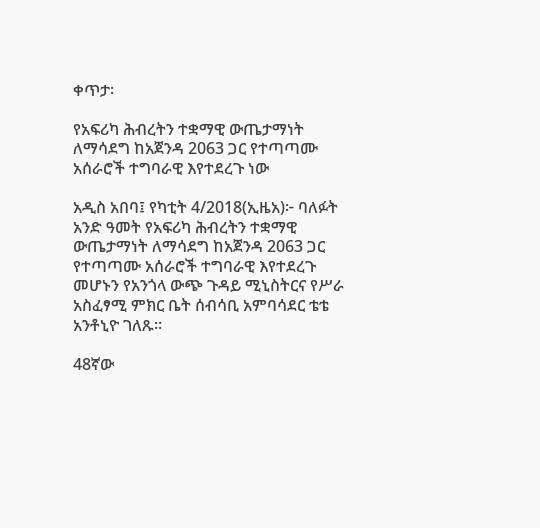ቀጥታ፡

የአፍሪካ ሕብረትን ተቋማዊ ውጤታማነት ለማሳደግ ከአጀንዳ 2063 ጋር የተጣጣሙ አሰራሮች ተግባራዊ እየተደረጉ ነው

አዲስ አበባ፤ የካቲት 4/2018(ኢዜአ)፦ ባለፉት አንድ ዓመት የአፍሪካ ሕብረትን ተቋማዊ ውጤታማነት ለማሳደግ ከአጀንዳ 2063 ጋር የተጣጣሙ አሰራሮች ተግባራዊ እየተደረጉ መሆኑን የአንጎላ ውጭ ጉዳይ ሚኒስትርና የሥራ አስፈፃሚ ምክር ቤት ሰብሳቢ አምባሳደር ቴቴ አንቶኒዮ ገለጹ።

48ኛው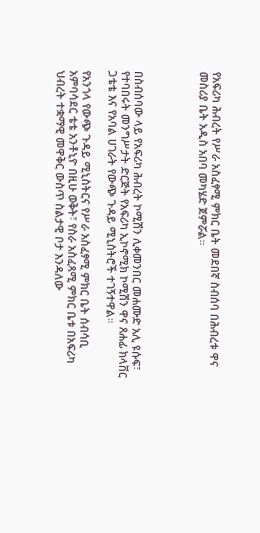የአፍሪካ ሕብረት የሥራ አስፈፃሚ ምክር ቤት መደበኛ ስብሰባ በሕብረቱ ዋና መስሪያ ቤት አዲስ አበባ መካሄድ ጀምሯል።




በስብሰባው ላይ የአፍሪካ ሕብረት ኮሚሽን ሊቀመንበር መሐሙድ አሊ ዩሱፍ፣ የተባበሩት መንግሥታት ድርጅት የአፍሪካ ኢኮኖሚክ ኮሚሽን ዋና ጸሐፊ ክላቨር ጋቴቴ እና የአባል ሀገራት የውጭ ጉዳይ ሚኒስትሮች ተገኝተዋል።

የአንጎላ የውጭ ጉዳይ ሚኒስትርና የሥራ አስፈፃሚ ምክር ቤት ሰብሳቢ አምባሳደር ቴቴ አንቶኒዮ በዚሁ ወቅት፣ የስራ አስፈጻሚ ምክር ቤቱ በአፍሪካ ህብረት ተቋማዊ መዋቅር ውስጥ ስልታዊ ቦታ እንዳለው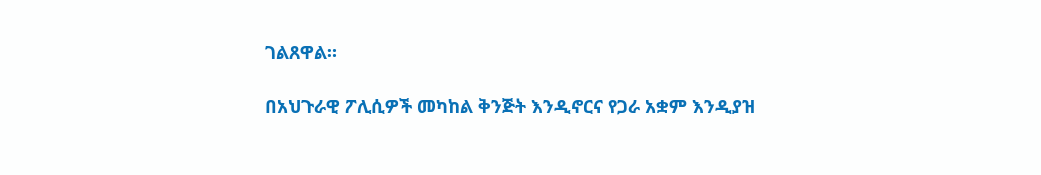ገልጸዋል።

በአህጉራዊ ፖሊሲዎች መካከል ቅንጅት እንዲኖርና የጋራ አቋም እንዲያዝ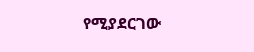የሚያደርገው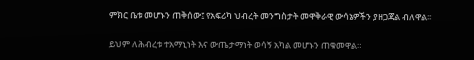ምክር ቤቱ መሆኑን ጠቅሰው፤ የአፍሪካ ህብረት መንግስታት መዋቅራዊ ውሳኔዎችን ያዘጋጃል ብለዋል፡፡

ይህም ለሕብረቱ ተአማኒነት እና ውጤታማነት ወሳኝ አካል መሆኑን ጠቁመዋል።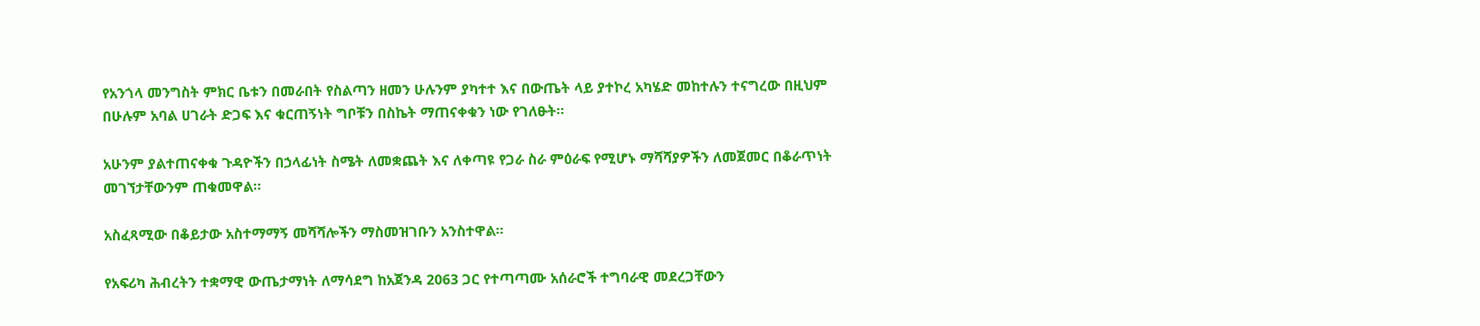የአንጎላ መንግስት ምክር ቤቱን በመራበት የስልጣን ዘመን ሁሉንም ያካተተ እና በውጤት ላይ ያተኮረ አካሄድ መከተሉን ተናግረው በዚህም በሁሉም አባል ሀገራት ድጋፍ እና ቁርጠኝነት ግቦቹን በስኬት ማጠናቀቁን ነው የገለፁት።

አሁንም ያልተጠናቀቁ ጉዳዮችን በኃላፊነት ስሜት ለመቋጨት እና ለቀጣዩ የጋራ ስራ ምዕራፍ የሚሆኑ ማሻሻያዎችን ለመጀመር በቆራጥነት መገኘታቸውንም ጠቁመዋል፡፡

አስፈጻሚው በቆይታው አስተማማኝ መሻሻሎችን ማስመዝገቡን አንስተዋል።

የአፍሪካ ሕብረትን ተቋማዊ ውጤታማነት ለማሳደግ ከአጀንዳ 2063 ጋር የተጣጣሙ አሰራሮች ተግባራዊ መደረጋቸውን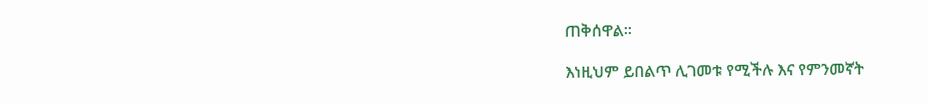ጠቅሰዋል፡፡

እነዚህም ይበልጥ ሊገመቱ የሚችሉ እና የምንመኛት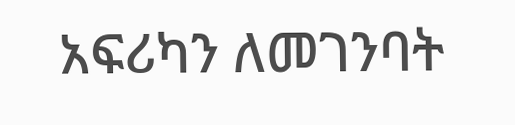አፍሪካን ለመገንባት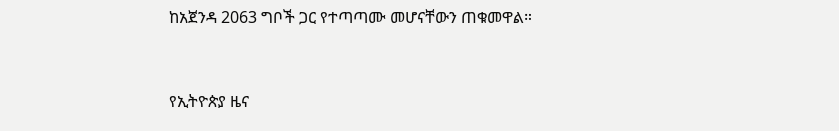ከአጀንዳ 2063 ግቦች ጋር የተጣጣሙ መሆናቸውን ጠቁመዋል።



የኢትዮጵያ ዜና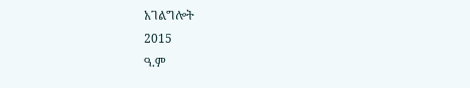አገልግሎት
2015
ዓ.ም